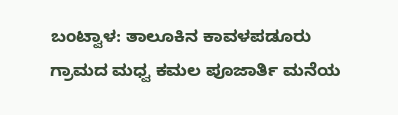ಬಂಟ್ವಾಳ: ತಾಲೂಕಿನ ಕಾವಳಪಡೂರು ಗ್ರಾಮದ ಮಧ್ವ ಕಮಲ ಪೂಜಾರ್ತಿ ಮನೆಯ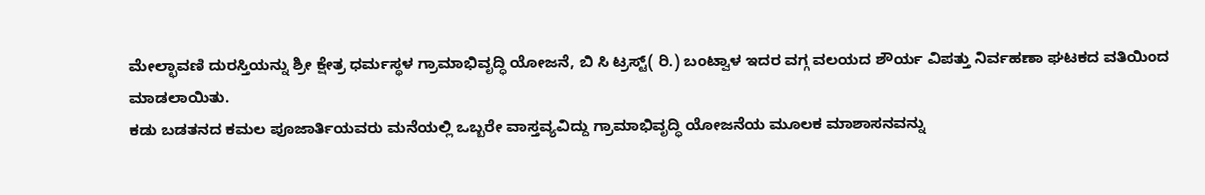ಮೇಲ್ಛಾವಣಿ ದುರಸ್ತಿಯನ್ನು ಶ್ರೀ ಕ್ಷೇತ್ರ ಧರ್ಮಸ್ಥಳ ಗ್ರಾಮಾಭಿವೃದ್ಧಿ ಯೋಜನೆ, ಬಿ ಸಿ ಟ್ರಸ್ಟ್( ರಿ.) ಬಂಟ್ವಾಳ ಇದರ ವಗ್ಗ ವಲಯದ ಶೌರ್ಯ ವಿಪತ್ತು ನಿರ್ವಹಣಾ ಘಟಕದ ವತಿಯಿಂದ ಮಾಡಲಾಯಿತು.
ಕಡು ಬಡತನದ ಕಮಲ ಪೂಜಾರ್ತಿಯವರು ಮನೆಯಲ್ಲಿ ಒಬ್ಬರೇ ವಾಸ್ತವ್ಯವಿದ್ದು ಗ್ರಾಮಾಭಿವೃದ್ಧಿ ಯೋಜನೆಯ ಮೂಲಕ ಮಾಶಾಸನವನ್ನು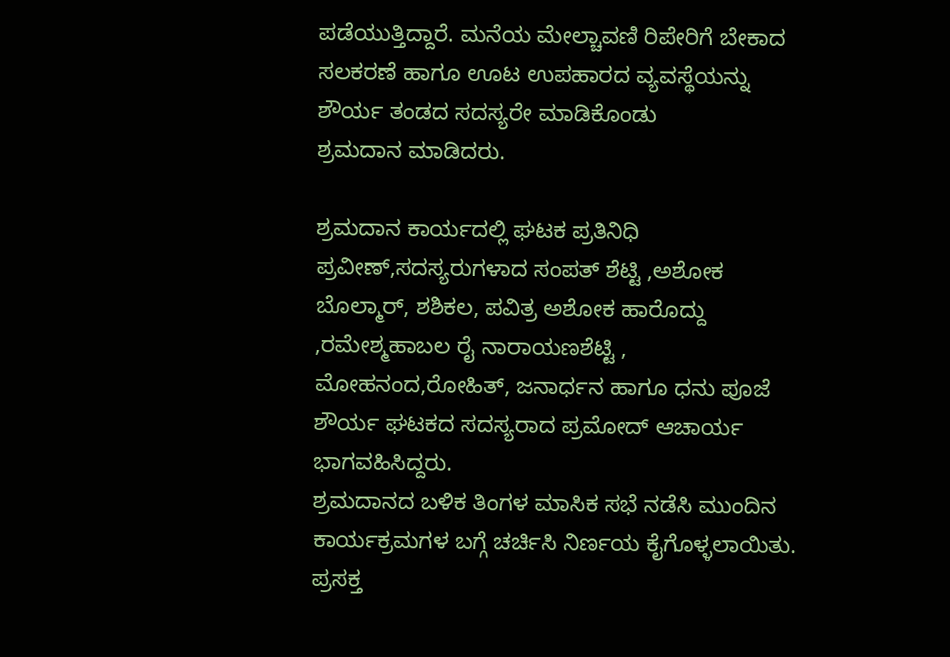ಪಡೆಯುತ್ತಿದ್ದಾರೆ. ಮನೆಯ ಮೇಲ್ಚಾವಣಿ ರಿಪೇರಿಗೆ ಬೇಕಾದ ಸಲಕರಣೆ ಹಾಗೂ ಊಟ ಉಪಹಾರದ ವ್ಯವಸ್ಥೆಯನ್ನು ಶೌರ್ಯ ತಂಡದ ಸದಸ್ಯರೇ ಮಾಡಿಕೊಂಡು
ಶ್ರಮದಾನ ಮಾಡಿದರು.

ಶ್ರಮದಾನ ಕಾರ್ಯದಲ್ಲಿ ಘಟಕ ಪ್ರತಿನಿಧಿ ಪ್ರವೀಣ್,ಸದಸ್ಯರುಗಳಾದ ಸಂಪತ್ ಶೆಟ್ಟಿ ,ಅಶೋಕ ಬೊಲ್ಮಾರ್, ಶಶಿಕಲ, ಪವಿತ್ರ ಅಶೋಕ ಹಾರೊದ್ದು ,ರಮೇಶ್ಮಹಾಬಲ ರೈ ನಾರಾಯಣಶೆಟ್ಟಿ , ಮೋಹನಂದ,ರೋಹಿತ್, ಜನಾರ್ಧನ ಹಾಗೂ ಧನು ಪೂಜೆ ಶೌರ್ಯ ಘಟಕದ ಸದಸ್ಯರಾದ ಪ್ರಮೋದ್ ಆಚಾರ್ಯ
ಭಾಗವಹಿಸಿದ್ದರು.
ಶ್ರಮದಾನದ ಬಳಿಕ ತಿಂಗಳ ಮಾಸಿಕ ಸಭೆ ನಡೆಸಿ ಮುಂದಿನ ಕಾರ್ಯಕ್ರಮಗಳ ಬಗ್ಗೆ ಚರ್ಚಿಸಿ ನಿರ್ಣಯ ಕೈಗೊಳ್ಳಲಾಯಿತು. ಪ್ರಸಕ್ತ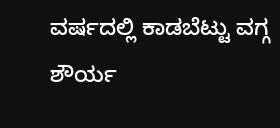ವರ್ಷದಲ್ಲಿ ಕಾಡಬೆಟ್ಟು ವಗ್ಗ ಶೌರ್ಯ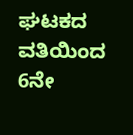ಘಟಕದ ವತಿಯಿಂದ 6ನೇ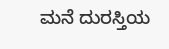ಮನೆ ದುರಸ್ತಿಯ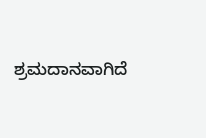ಶ್ರಮದಾನವಾಗಿದೆ